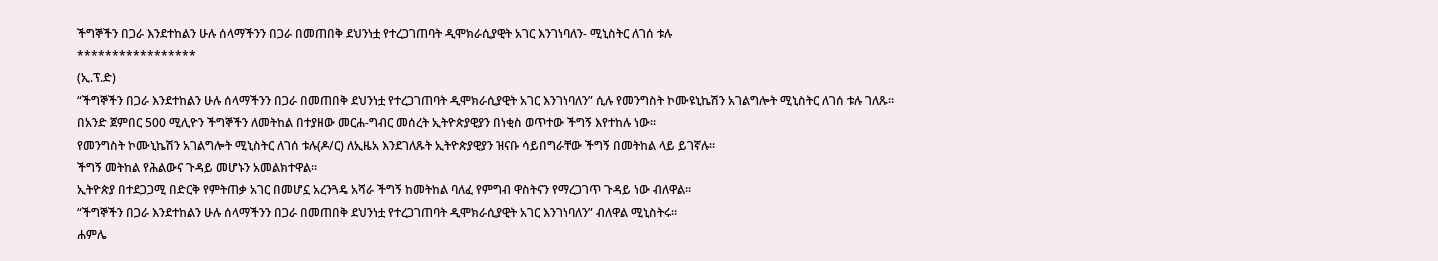ችግኞችን በጋራ እንደተከልን ሁሉ ሰላማችንን በጋራ በመጠበቅ ደህንነቷ የተረጋገጠባት ዲሞክራሲያዊት አገር እንገነባለን- ሚኒስትር ለገሰ ቱሉ
*****************
(ኢ.ፕ.ድ)
“ችግኞችን በጋራ እንደተከልን ሁሉ ሰላማችንን በጋራ በመጠበቅ ደህንነቷ የተረጋገጠባት ዲሞክራሲያዊት አገር እንገነባለን” ሲሉ የመንግስት ኮሙዩኒኬሽን አገልግሎት ሚኒስትር ለገሰ ቱሉ ገለጹ።
በአንድ ጀምበር 500 ሚሊዮን ችግኞችን ለመትከል በተያዘው መርሐ-ግብር መሰረት ኢትዮጵያዊያን በነቂስ ወጥተው ችግኝ እየተከሉ ነው።
የመንግስት ኮሙኒኬሽን አገልግሎት ሚኒስትር ለገሰ ቱሉ(ዶ/ር) ለኢዜአ እንደገለጹት ኢትዮጵያዊያን ዝናቡ ሳይበግራቸው ችግኝ በመትከል ላይ ይገኛሉ።
ችግኝ መትከል የሕልውና ጉዳይ መሆኑን አመልክተዋል።
ኢትዮጵያ በተደጋጋሚ በድርቅ የምትጠቃ አገር በመሆኗ አረንጓዴ አሻራ ችግኝ ከመትከል ባለፈ የምግብ ዋስትናን የማረጋገጥ ጉዳይ ነው ብለዋል።
“ችግኞችን በጋራ እንደተከልን ሁሉ ሰላማችንን በጋራ በመጠበቅ ደህንነቷ የተረጋገጠባት ዲሞክራሲያዊት አገር እንገነባለን” ብለዋል ሚኒስትሩ።
ሐምሌ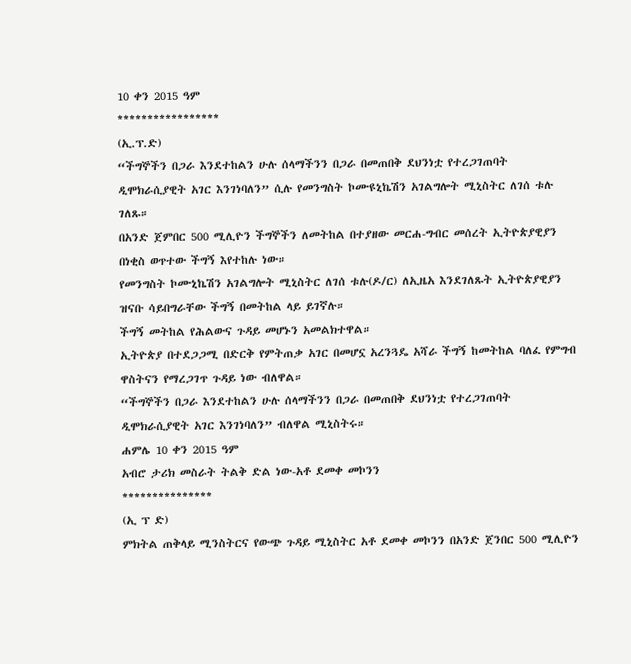10 ቀን 2015 ዓም
*****************
(ኢ.ፕ.ድ)
“ችግኞችን በጋራ እንደተከልን ሁሉ ሰላማችንን በጋራ በመጠበቅ ደህንነቷ የተረጋገጠባት ዲሞክራሲያዊት አገር እንገነባለን” ሲሉ የመንግስት ኮሙዩኒኬሽን አገልግሎት ሚኒስትር ለገሰ ቱሉ ገለጹ።
በአንድ ጀምበር 500 ሚሊዮን ችግኞችን ለመትከል በተያዘው መርሐ-ግብር መሰረት ኢትዮጵያዊያን በነቂስ ወጥተው ችግኝ እየተከሉ ነው።
የመንግስት ኮሙኒኬሽን አገልግሎት ሚኒስትር ለገሰ ቱሉ(ዶ/ር) ለኢዜአ እንደገለጹት ኢትዮጵያዊያን ዝናቡ ሳይበግራቸው ችግኝ በመትከል ላይ ይገኛሉ።
ችግኝ መትከል የሕልውና ጉዳይ መሆኑን አመልክተዋል።
ኢትዮጵያ በተደጋጋሚ በድርቅ የምትጠቃ አገር በመሆኗ አረንጓዴ አሻራ ችግኝ ከመትከል ባለፈ የምግብ ዋስትናን የማረጋገጥ ጉዳይ ነው ብለዋል።
“ችግኞችን በጋራ እንደተከልን ሁሉ ሰላማችንን በጋራ በመጠበቅ ደህንነቷ የተረጋገጠባት ዲሞክራሲያዊት አገር እንገነባለን” ብለዋል ሚኒስትሩ።
ሐምሌ 10 ቀን 2015 ዓም
አብሮ ታሪክ መስራት ትልቅ ድል ነው-አቶ ደመቀ መኮንን
***************
(ኢ ፕ ድ)
ምክትል ጠቅላይ ሚንስትርና የውጭ ጉዳይ ሚኒስትር አቶ ደመቀ መኮንን በአንድ ጀንበር 500 ሚሊዮን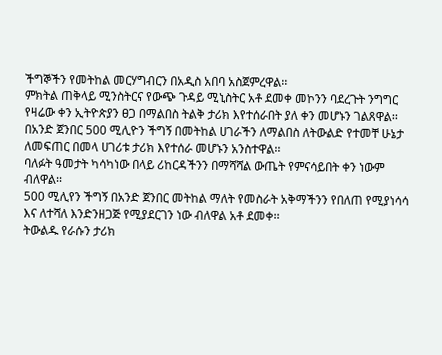ችግኞችን የመትከል መርሃግብርን በአዲስ አበባ አስጀምረዋል፡፡
ምክትል ጠቅላይ ሚንስትርና የውጭ ጉዳይ ሚኒስትር አቶ ደመቀ መኮንን ባደረጉት ንግግር የዛሬው ቀን ኢትዮጵያን ፀጋ በማልበስ ትልቅ ታሪክ እየተሰራበት ያለ ቀን መሆኑን ገልጸዋል፡፡
በአንድ ጀንበር 500 ሚሊዮን ችግኝ በመትከል ሀገራችን ለማልበስ ለትውልድ የተመቸ ሁኔታ ለመፍጠር በመላ ሀገሪቱ ታሪክ እየተሰራ መሆኑን አንስተዋል፡፡
ባለፉት ዓመታት ካሳካነው በላይ ሪከርዳችንን በማሻሻል ውጤት የምናሳይበት ቀን ነውም ብለዋል፡፡
500 ሚሊየን ችግኝ በአንድ ጀንበር መትከል ማለት የመስራት አቅማችንን የበለጠ የሚያነሳሳ እና ለተሻለ እንድንዘጋጅ የሚያደርገን ነው ብለዋል አቶ ደመቀ፡፡
ትውልዱ የራሱን ታሪክ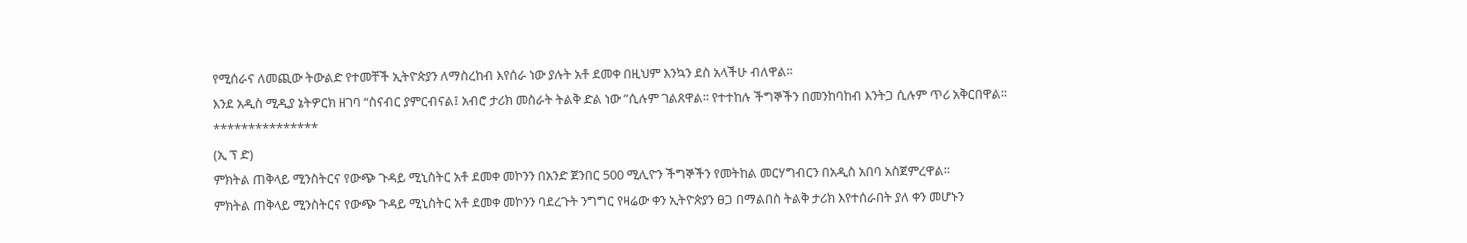የሚሰራና ለመጪው ትውልድ የተመቸች ኢትዮጵያን ለማስረከብ እየሰራ ነው ያሉት አቶ ደመቀ በዚህም እንኳን ደስ አላችሁ ብለዋል፡፡
እንደ አዲስ ሚዲያ ኔትዎርክ ዘገባ “ስናብር ያምርብናል፤ አብሮ ታሪክ መስራት ትልቅ ድል ነው ”ሲሉም ገልጸዋል፡፡ የተተከሉ ችግኞችን በመንከባከብ እንትጋ ሲሉም ጥሪ አቅርበዋል፡፡
***************
(ኢ ፕ ድ)
ምክትል ጠቅላይ ሚንስትርና የውጭ ጉዳይ ሚኒስትር አቶ ደመቀ መኮንን በአንድ ጀንበር 500 ሚሊዮን ችግኞችን የመትከል መርሃግብርን በአዲስ አበባ አስጀምረዋል፡፡
ምክትል ጠቅላይ ሚንስትርና የውጭ ጉዳይ ሚኒስትር አቶ ደመቀ መኮንን ባደረጉት ንግግር የዛሬው ቀን ኢትዮጵያን ፀጋ በማልበስ ትልቅ ታሪክ እየተሰራበት ያለ ቀን መሆኑን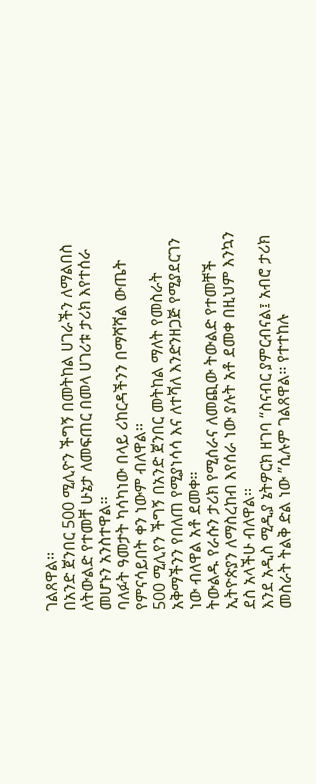ገልጸዋል፡፡
በአንድ ጀንበር 500 ሚሊዮን ችግኝ በመትከል ሀገራችን ለማልበስ ለትውልድ የተመቸ ሁኔታ ለመፍጠር በመላ ሀገሪቱ ታሪክ እየተሰራ መሆኑን አንስተዋል፡፡
ባለፉት ዓመታት ካሳካነው በላይ ሪከርዳችንን በማሻሻል ውጤት የምናሳይበት ቀን ነውም ብለዋል፡፡
500 ሚሊየን ችግኝ በአንድ ጀንበር መትከል ማለት የመስራት አቅማችንን የበለጠ የሚያነሳሳ እና ለተሻለ እንድንዘጋጅ የሚያደርገን ነው ብለዋል አቶ ደመቀ፡፡
ትውልዱ የራሱን ታሪክ የሚሰራና ለመጪው ትውልድ የተመቸች ኢትዮጵያን ለማስረከብ እየሰራ ነው ያሉት አቶ ደመቀ በዚህም እንኳን ደስ አላችሁ ብለዋል፡፡
እንደ አዲስ ሚዲያ ኔትዎርክ ዘገባ “ስናብር ያምርብናል፤ አብሮ ታሪክ መስራት ትልቅ ድል ነው ”ሲሉም ገልጸዋል፡፡ የተተከሉ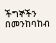ችግኞችን በመንከባከብ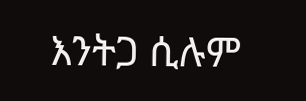እንትጋ ሲሉም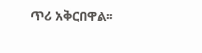ጥሪ አቅርበዋል፡፡